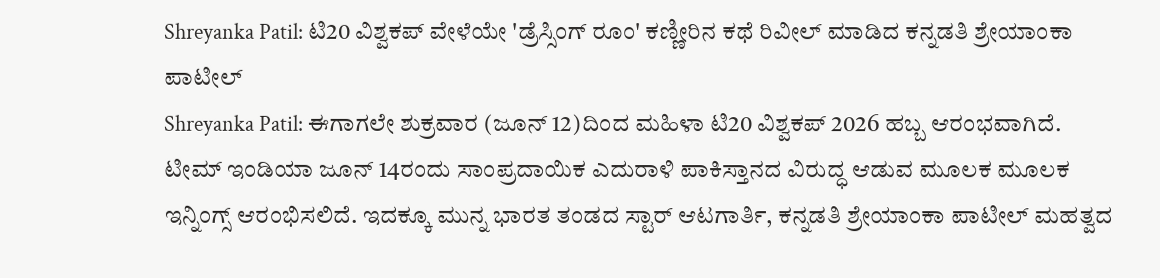Shreyanka Patil: ಟಿ20 ವಿಶ್ವಕಪ್ ವೇಳೆಯೇ 'ಡ್ರೆಸ್ಸಿಂಗ್ ರೂಂ' ಕಣ್ಣೀರಿನ ಕಥೆ ರಿವೀಲ್ ಮಾಡಿದ ಕನ್ನಡತಿ ಶ್ರೇಯಾಂಕಾ ಪಾಟೀಲ್
Shreyanka Patil: ಈಗಾಗಲೇ ಶುಕ್ರವಾರ (ಜೂನ್ 12)ದಿಂದ ಮಹಿಳಾ ಟಿ20 ವಿಶ್ವಕಪ್ 2026 ಹಬ್ಬ ಆರಂಭವಾಗಿದೆ. ಟೀಮ್ ಇಂಡಿಯಾ ಜೂನ್ 14ರಂದು ಸಾಂಪ್ರದಾಯಿಕ ಎದುರಾಳಿ ಪಾಕಿಸ್ತಾನದ ವಿರುದ್ಧ ಆಡುವ ಮೂಲಕ ಮೂಲಕ ಇನ್ನಿಂಗ್ಸ್ ಆರಂಭಿಸಲಿದೆ. ಇದಕ್ಕೂ ಮುನ್ನ ಭಾರತ ತಂಡದ ಸ್ಟಾರ್ ಆಟಗಾರ್ತಿ, ಕನ್ನಡತಿ ಶ್ರೇಯಾಂಕಾ ಪಾಟೀಲ್ ಮಹತ್ವದ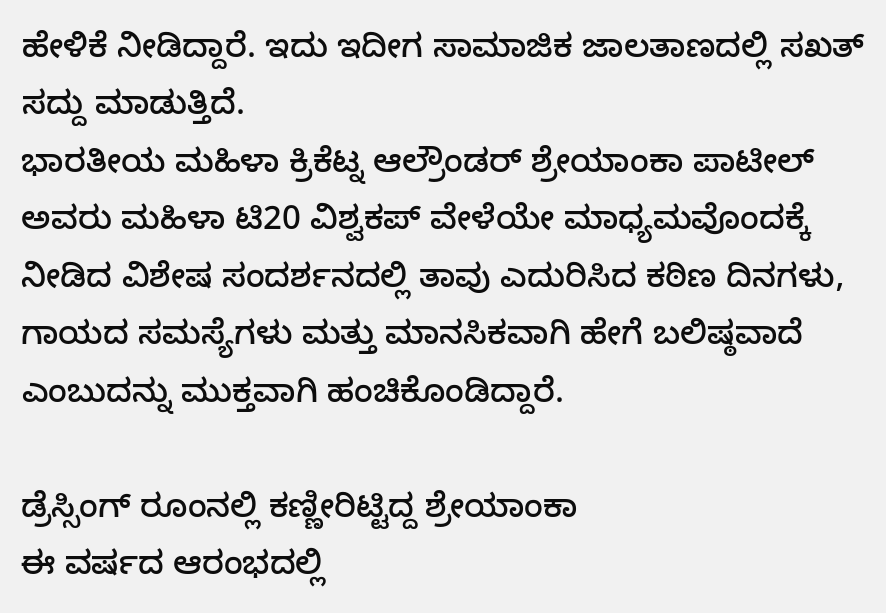ಹೇಳಿಕೆ ನೀಡಿದ್ದಾರೆ. ಇದು ಇದೀಗ ಸಾಮಾಜಿಕ ಜಾಲತಾಣದಲ್ಲಿ ಸಖತ್ ಸದ್ದು ಮಾಡುತ್ತಿದೆ.
ಭಾರತೀಯ ಮಹಿಳಾ ಕ್ರಿಕೆಟ್ನ ಆಲ್ರೌಂಡರ್ ಶ್ರೇಯಾಂಕಾ ಪಾಟೀಲ್ ಅವರು ಮಹಿಳಾ ಟಿ20 ವಿಶ್ವಕಪ್ ವೇಳೆಯೇ ಮಾಧ್ಯಮವೊಂದಕ್ಕೆ ನೀಡಿದ ವಿಶೇಷ ಸಂದರ್ಶನದಲ್ಲಿ ತಾವು ಎದುರಿಸಿದ ಕಠಿಣ ದಿನಗಳು, ಗಾಯದ ಸಮಸ್ಯೆಗಳು ಮತ್ತು ಮಾನಸಿಕವಾಗಿ ಹೇಗೆ ಬಲಿಷ್ಠವಾದೆ ಎಂಬುದನ್ನು ಮುಕ್ತವಾಗಿ ಹಂಚಿಕೊಂಡಿದ್ದಾರೆ.

ಡ್ರೆಸ್ಸಿಂಗ್ ರೂಂನಲ್ಲಿ ಕಣ್ಣೀರಿಟ್ಟಿದ್ದ ಶ್ರೇಯಾಂಕಾ
ಈ ವರ್ಷದ ಆರಂಭದಲ್ಲಿ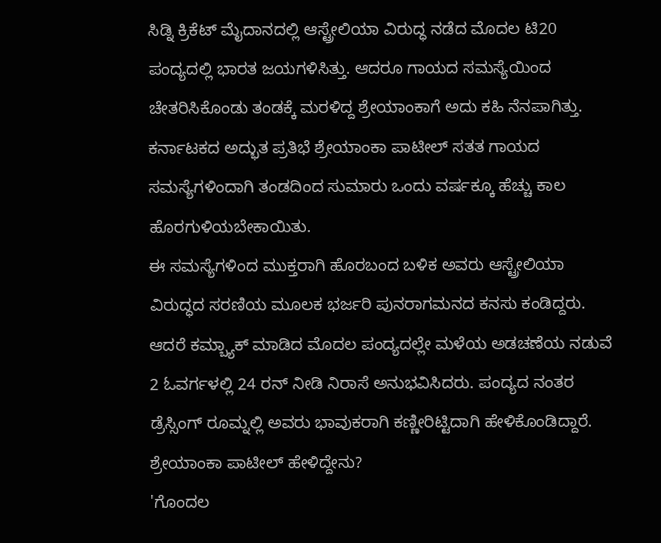ಸಿಡ್ನಿ ಕ್ರಿಕೆಟ್ ಮೈದಾನದಲ್ಲಿ ಆಸ್ಟ್ರೇಲಿಯಾ ವಿರುದ್ಧ ನಡೆದ ಮೊದಲ ಟಿ20 ಪಂದ್ಯದಲ್ಲಿ ಭಾರತ ಜಯಗಳಿಸಿತ್ತು. ಆದರೂ ಗಾಯದ ಸಮಸ್ಯೆಯಿಂದ ಚೇತರಿಸಿಕೊಂಡು ತಂಡಕ್ಕೆ ಮರಳಿದ್ದ ಶ್ರೇಯಾಂಕಾಗೆ ಅದು ಕಹಿ ನೆನಪಾಗಿತ್ತು. ಕರ್ನಾಟಕದ ಅದ್ಭುತ ಪ್ರತಿಭೆ ಶ್ರೇಯಾಂಕಾ ಪಾಟೀಲ್ ಸತತ ಗಾಯದ ಸಮಸ್ಯೆಗಳಿಂದಾಗಿ ತಂಡದಿಂದ ಸುಮಾರು ಒಂದು ವರ್ಷಕ್ಕೂ ಹೆಚ್ಚು ಕಾಲ ಹೊರಗುಳಿಯಬೇಕಾಯಿತು.
ಈ ಸಮಸ್ಯೆಗಳಿಂದ ಮುಕ್ತರಾಗಿ ಹೊರಬಂದ ಬಳಿಕ ಅವರು ಆಸ್ಟ್ರೇಲಿಯಾ ವಿರುದ್ಧದ ಸರಣಿಯ ಮೂಲಕ ಭರ್ಜರಿ ಪುನರಾಗಮನದ ಕನಸು ಕಂಡಿದ್ದರು. ಆದರೆ ಕಮ್ಬ್ಯಾಕ್ ಮಾಡಿದ ಮೊದಲ ಪಂದ್ಯದಲ್ಲೇ ಮಳೆಯ ಅಡಚಣೆಯ ನಡುವೆ 2 ಓವರ್ಗಳಲ್ಲಿ 24 ರನ್ ನೀಡಿ ನಿರಾಸೆ ಅನುಭವಿಸಿದರು. ಪಂದ್ಯದ ನಂತರ ಡ್ರೆಸ್ಸಿಂಗ್ ರೂಮ್ನಲ್ಲಿ ಅವರು ಭಾವುಕರಾಗಿ ಕಣ್ಣೀರಿಟ್ಟಿದಾಗಿ ಹೇಳಿಕೊಂಡಿದ್ದಾರೆ.
ಶ್ರೇಯಾಂಕಾ ಪಾಟೀಲ್ ಹೇಳಿದ್ದೇನು?
'ಗೊಂದಲ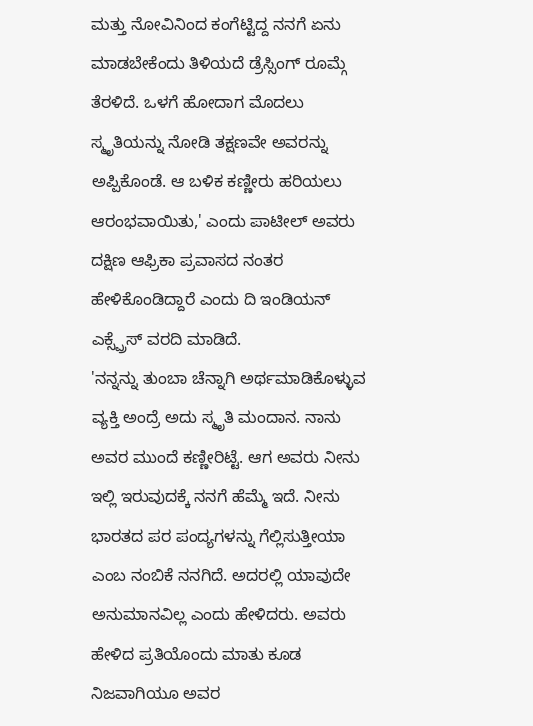ಮತ್ತು ನೋವಿನಿಂದ ಕಂಗೆಟ್ಟಿದ್ದ ನನಗೆ ಏನು ಮಾಡಬೇಕೆಂದು ತಿಳಿಯದೆ ಡ್ರೆಸ್ಸಿಂಗ್ ರೂಮ್ಗೆ ತೆರಳಿದೆ. ಒಳಗೆ ಹೋದಾಗ ಮೊದಲು ಸ್ಮೃತಿಯನ್ನು ನೋಡಿ ತಕ್ಷಣವೇ ಅವರನ್ನು ಅಪ್ಪಿಕೊಂಡೆ. ಆ ಬಳಿಕ ಕಣ್ಣೀರು ಹರಿಯಲು ಆರಂಭವಾಯಿತು,' ಎಂದು ಪಾಟೀಲ್ ಅವರು ದಕ್ಷಿಣ ಆಫ್ರಿಕಾ ಪ್ರವಾಸದ ನಂತರ ಹೇಳಿಕೊಂಡಿದ್ದಾರೆ ಎಂದು ದಿ ಇಂಡಿಯನ್ ಎಕ್ಸ್ಪ್ರೆಸ್ ವರದಿ ಮಾಡಿದೆ.
'ನನ್ನನ್ನು ತುಂಬಾ ಚೆನ್ನಾಗಿ ಅರ್ಥಮಾಡಿಕೊಳ್ಳುವ ವ್ಯಕ್ತಿ ಅಂದ್ರೆ ಅದು ಸ್ಮೃತಿ ಮಂದಾನ. ನಾನು ಅವರ ಮುಂದೆ ಕಣ್ಣೀರಿಟ್ಟೆ. ಆಗ ಅವರು ನೀನು ಇಲ್ಲಿ ಇರುವುದಕ್ಕೆ ನನಗೆ ಹೆಮ್ಮೆ ಇದೆ. ನೀನು ಭಾರತದ ಪರ ಪಂದ್ಯಗಳನ್ನು ಗೆಲ್ಲಿಸುತ್ತೀಯಾ ಎಂಬ ನಂಬಿಕೆ ನನಗಿದೆ. ಅದರಲ್ಲಿ ಯಾವುದೇ ಅನುಮಾನವಿಲ್ಲ ಎಂದು ಹೇಳಿದರು. ಅವರು ಹೇಳಿದ ಪ್ರತಿಯೊಂದು ಮಾತು ಕೂಡ ನಿಜವಾಗಿಯೂ ಅವರ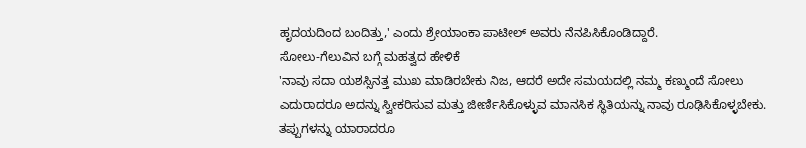ಹೃದಯದಿಂದ ಬಂದಿತ್ತು,' ಎಂದು ಶ್ರೇಯಾಂಕಾ ಪಾಟೀಲ್ ಅವರು ನೆನಪಿಸಿಕೊಂಡಿದ್ದಾರೆ.
ಸೋಲು-ಗೆಲುವಿನ ಬಗ್ಗೆ ಮಹತ್ವದ ಹೇಳಿಕೆ
'ನಾವು ಸದಾ ಯಶಸ್ಸಿನತ್ತ ಮುಖ ಮಾಡಿರಬೇಕು ನಿಜ, ಆದರೆ ಅದೇ ಸಮಯದಲ್ಲಿ ನಮ್ಮ ಕಣ್ಮುಂದೆ ಸೋಲು ಎದುರಾದರೂ ಅದನ್ನು ಸ್ವೀಕರಿಸುವ ಮತ್ತು ಜೀರ್ಣಿಸಿಕೊಳ್ಳುವ ಮಾನಸಿಕ ಸ್ಥಿತಿಯನ್ನು ನಾವು ರೂಢಿಸಿಕೊಳ್ಳಬೇಕು. ತಪ್ಪುಗಳನ್ನು ಯಾರಾದರೂ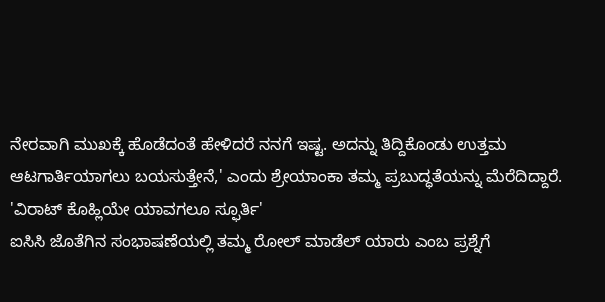ನೇರವಾಗಿ ಮುಖಕ್ಕೆ ಹೊಡೆದಂತೆ ಹೇಳಿದರೆ ನನಗೆ ಇಷ್ಟ. ಅದನ್ನು ತಿದ್ದಿಕೊಂಡು ಉತ್ತಮ ಆಟಗಾರ್ತಿಯಾಗಲು ಬಯಸುತ್ತೇನೆ,' ಎಂದು ಶ್ರೇಯಾಂಕಾ ತಮ್ಮ ಪ್ರಬುದ್ಧತೆಯನ್ನು ಮೆರೆದಿದ್ದಾರೆ.
'ವಿರಾಟ್ ಕೊಹ್ಲಿಯೇ ಯಾವಗಲೂ ಸ್ಫೂರ್ತಿ'
ಐಸಿಸಿ ಜೊತೆಗಿನ ಸಂಭಾಷಣೆಯಲ್ಲಿ ತಮ್ಮ ರೋಲ್ ಮಾಡೆಲ್ ಯಾರು ಎಂಬ ಪ್ರಶ್ನೆಗೆ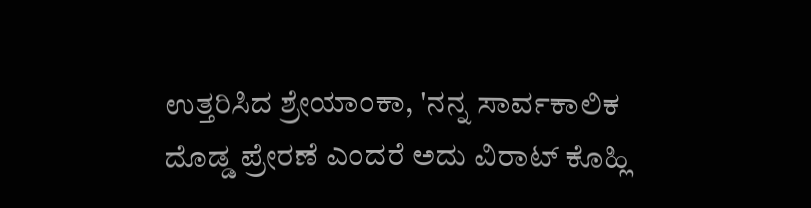ಉತ್ತರಿಸಿದ ಶ್ರೇಯಾಂಕಾ, 'ನನ್ನ ಸಾರ್ವಕಾಲಿಕ ದೊಡ್ಡ ಪ್ರೇರಣೆ ಎಂದರೆ ಅದು ವಿರಾಟ್ ಕೊಹ್ಲಿ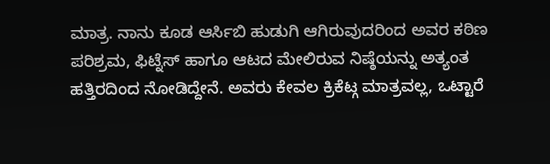ಮಾತ್ರ. ನಾನು ಕೂಡ ಆರ್ಸಿಬಿ ಹುಡುಗಿ ಆಗಿರುವುದರಿಂದ ಅವರ ಕಠಿಣ ಪರಿಶ್ರಮ, ಫಿಟ್ನೆಸ್ ಹಾಗೂ ಆಟದ ಮೇಲಿರುವ ನಿಷ್ಠೆಯನ್ನು ಅತ್ಯಂತ ಹತ್ತಿರದಿಂದ ನೋಡಿದ್ದೇನೆ. ಅವರು ಕೇವಲ ಕ್ರಿಕೆಟ್ಗ ಮಾತ್ರವಲ್ಲ, ಒಟ್ಟಾರೆ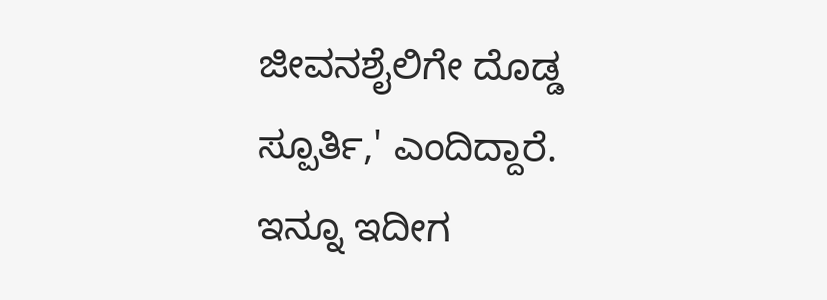ಜೀವನಶೈಲಿಗೇ ದೊಡ್ಡ ಸ್ಪೂರ್ತಿ,' ಎಂದಿದ್ದಾರೆ.
ಇನ್ನೂ ಇದೀಗ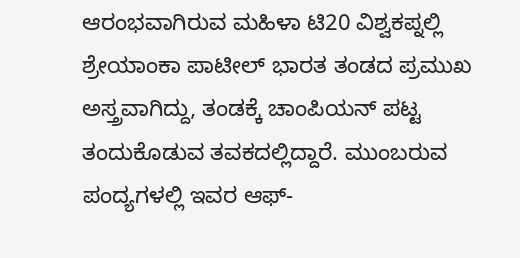ಆರಂಭವಾಗಿರುವ ಮಹಿಳಾ ಟಿ20 ವಿಶ್ವಕಪ್ನಲ್ಲಿ ಶ್ರೇಯಾಂಕಾ ಪಾಟೀಲ್ ಭಾರತ ತಂಡದ ಪ್ರಮುಖ ಅಸ್ತ್ರವಾಗಿದ್ದು, ತಂಡಕ್ಕೆ ಚಾಂಪಿಯನ್ ಪಟ್ಟ ತಂದುಕೊಡುವ ತವಕದಲ್ಲಿದ್ದಾರೆ. ಮುಂಬರುವ ಪಂದ್ಯಗಳಲ್ಲಿ ಇವರ ಆಫ್-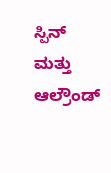ಸ್ಪಿನ್ ಮತ್ತು ಆಲ್ರೌಂಡ್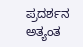ಪ್ರದರ್ಶನ ಅತ್ಯಂತ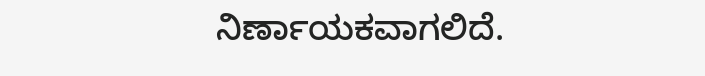ನಿರ್ಣಾಯಕವಾಗಲಿದೆ.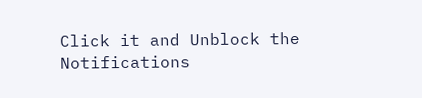Click it and Unblock the Notifications